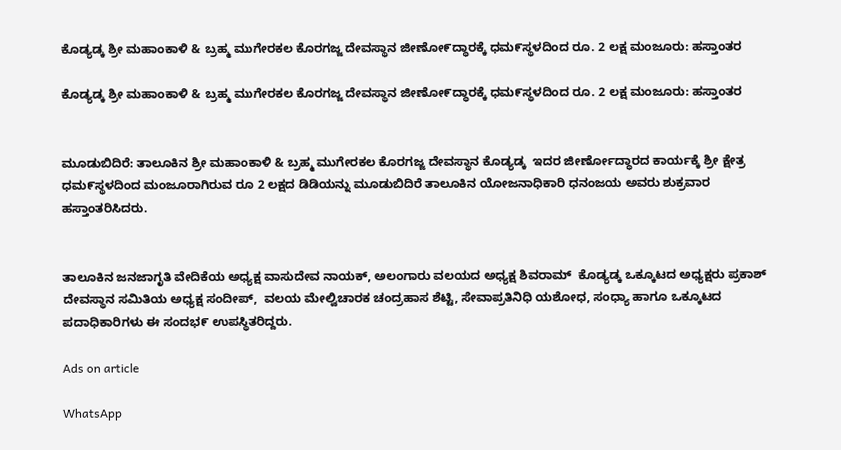ಕೊಡ್ಯಡ್ಕ ಶ್ರೀ ಮಹಾಂಕಾಳಿ & ಬ್ರಹ್ಮ ಮುಗೇರಕಲ ಕೊರಗಜ್ಜ ದೇವಸ್ಥಾನ ಜೀಣೋ೯ದ್ಧಾರಕ್ಕೆ ಧಮ೯ಸ್ಥಳದಿಂದ ರೂ. 2 ಲಕ್ಷ ಮಂಜೂರು: ಹಸ್ತಾಂತರ

ಕೊಡ್ಯಡ್ಕ ಶ್ರೀ ಮಹಾಂಕಾಳಿ & ಬ್ರಹ್ಮ ಮುಗೇರಕಲ ಕೊರಗಜ್ಜ ದೇವಸ್ಥಾನ ಜೀಣೋ೯ದ್ಧಾರಕ್ಕೆ ಧಮ೯ಸ್ಥಳದಿಂದ ರೂ. 2 ಲಕ್ಷ ಮಂಜೂರು: ಹಸ್ತಾಂತರ


ಮೂಡುಬಿದಿರೆ: ತಾಲೂಕಿನ ಶ್ರೀ ಮಹಾಂಕಾಳಿ & ಬ್ರಹ್ಮ ಮುಗೇರಕಲ ಕೊರಗಜ್ಜ ದೇವಸ್ಥಾನ ಕೊಡ್ಯಡ್ಕ  ಇದರ ಜೀರ್ಣೋದ್ಧಾರದ ಕಾರ್ಯಕ್ಕೆ ಶ್ರೀ ಕ್ಷೇತ್ರ ಧಮ೯ಸ್ಥಳದಿಂದ ಮಂಜೂರಾಗಿರುವ ರೂ 2 ಲಕ್ಷದ ಡಿಡಿಯನ್ನು ಮೂಡುಬಿದಿರೆ ತಾಲೂಕಿನ ಯೋಜನಾಧಿಕಾರಿ ಧನಂಜಯ ಅವರು ಶುಕ್ರವಾರ ಹಸ್ತಾಂತರಿಸಿದರು.


ತಾಲೂಕಿನ ಜನಜಾಗೃತಿ ವೇದಿಕೆಯ ಅಧ್ಯಕ್ಷ ವಾಸುದೇವ ನಾಯಕ್, ಅಲಂಗಾರು ವಲಯದ ಅಧ್ಯಕ್ಷ ಶಿವರಾಮ್  ಕೊಡ್ಯಡ್ಕ ಒಕ್ಕೂಟದ ಅಧ್ಯಕ್ಷರು ಪ್ರಕಾಶ್ ದೇವಸ್ಥಾನ ಸಮಿತಿಯ ಅಧ್ಯಕ್ಷ ಸಂದೀಪ್,  ವಲಯ ಮೇಲ್ವಿಚಾರಕ ಚಂದ್ರಹಾಸ ಶೆಟ್ಟಿ, ಸೇವಾಪ್ರತಿನಿಧಿ ಯಶೋಧ, ಸಂಧ್ಯಾ ಹಾಗೂ ಒಕ್ಕೂಟದ ಪದಾಧಿಕಾರಿಗಳು ಈ ಸಂದಭ೯ ಉಪಸ್ಥಿತರಿದ್ದರು.

Ads on article

WhatsApp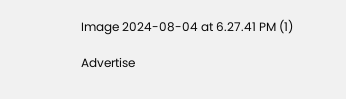Image 2024-08-04 at 6.27.41 PM (1)

Advertise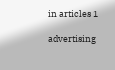in articles 1

advertising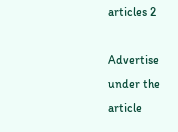articles 2

Advertise under the article